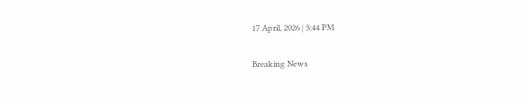17 April, 2026 | 3:44 PM

Breaking News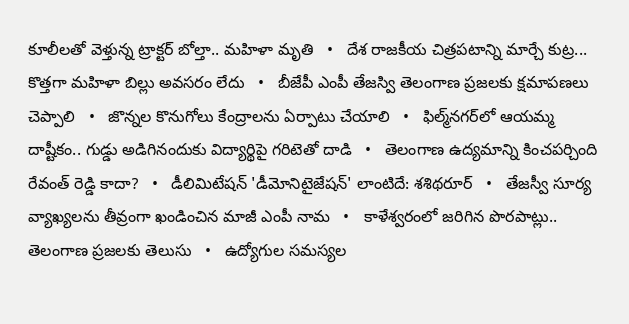కూలీలతో వెళ్తున్న ట్రాక్టర్ బోల్తా.. మహిళా మృతి   •   దేశ రాజకీయ చిత్రపటాన్ని మార్చే కుట్ర... కొత్తగా మహిళా బిల్లు అవసరం లేదు   •   బీజేపీ ఎంపీ తేజస్వి తెలంగాణ ప్రజలకు క్షమాపణలు చెప్పాలి   •   జొన్నల కొనుగోలు కేంద్రాలను ఏర్పాటు చేయాలి   •   ఫిల్మ్‌నగర్‌లో ఆయమ్మ దాష్టీకం.. గుడ్డు అడిగినందుకు విద్యార్థిపై గరిటెతో దాడి   •   తెలంగాణ ఉద్యమాన్ని కించపర్చింది రేవంత్ రెడ్డి కాదా?   •   డీలిమిటేషన్ 'డీమోనిటైజేషన్' లాంటిదే: శశిథరూర్   •   తేజస్వీ సూర్య వ్యాఖ్యలను తీవ్రంగా ఖండించిన మాజీ ఎంపీ నామ   •   కాళేశ్వరంలో జరిగిన పొరపాట్లు.. తెలంగాణ ప్రజలకు తెలుసు   •   ఉద్యోగుల సమస్యల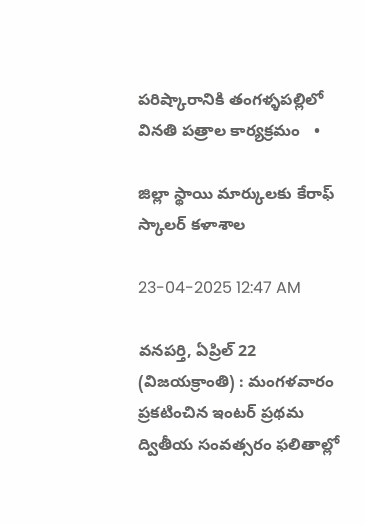పరిష్కారానికి తంగళ్ళపల్లిలో వినతి పత్రాల కార్యక్రమం   •

జిల్లా స్థాయి మార్కులకు కేరాఫ్ స్కాలర్ కళాశాల

23-04-2025 12:47 AM

వనపర్తి, ఏప్రిల్ 22 (విజయక్రాంతి) : మంగళవారం ప్రకటించిన ఇంటర్ ప్రథమ ద్వితీయ సంవత్సరం ఫలితాల్లో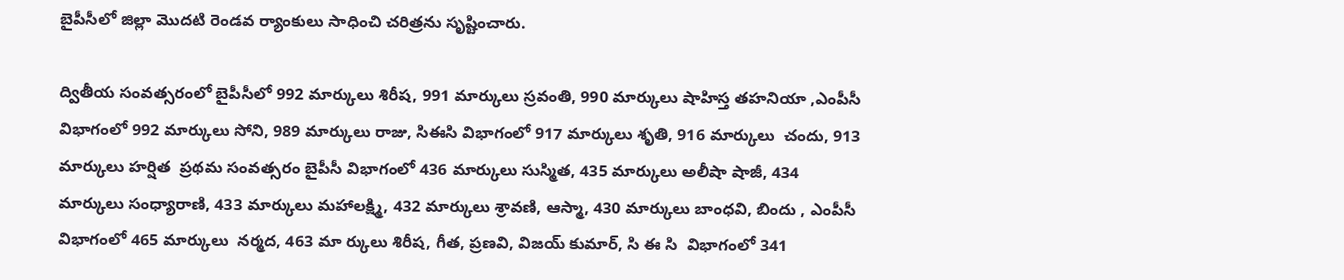బైపీసీలో జిల్లా మొదటి రెండవ ర్యాంకులు సాధించి చరిత్రను సృష్టించారు.

ద్వితీయ సంవత్సరంలో బైపీసీలో 992 మార్కులు శిరీష, 991 మార్కులు స్రవంతి, 990 మార్కులు షాహిస్త తహనియా ,ఎంపీసీ విభాగంలో 992 మార్కులు సోని, 989 మార్కులు రాజు, సిఈసి విభాగంలో 917 మార్కులు శృతి, 916 మార్కులు  చందు, 913 మార్కులు హర్షిత  ప్రథమ సంవత్సరం బైపీసీ విభాగంలో 436 మార్కులు సుస్మిత, 435 మార్కులు అలీషా షాజీ, 434 మార్కులు సంధ్యారాణి, 433 మార్కులు మహాలక్ష్మి, 432 మార్కులు శ్రావణి, ఆస్మా, 430 మార్కులు బాంధవి, బిందు , ఎంపీసీ విభాగంలో 465 మార్కులు  నర్మద, 463 మా ర్కులు శిరీష, గీత, ప్రణవి, విజయ్ కుమార్, సి ఈ సి  విభాగంలో 341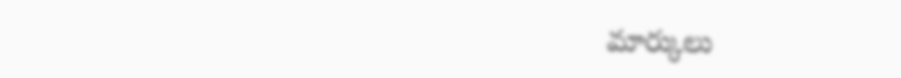మార్కులు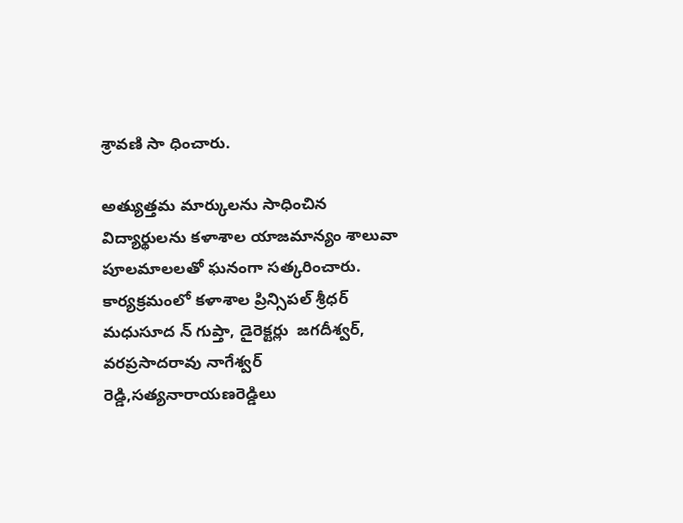శ్రావణి సా ధించారు.

అత్యుత్తమ మార్కులను సాధించిన విద్యార్థులను కళాశాల యాజమాన్యం శాలువా పూలమాలలతో ఘనంగా సత్కరించారు. కార్యక్రమంలో కళాశాల ప్రిన్సిపల్ శ్రీధర్ మధుసూద న్ గుప్తా, డైరెక్టర్లు  జగదీశ్వర్, వరప్రసాదరావు నాగేశ్వర్ రెడ్డి,సత్యనారాయణరెడ్డిలు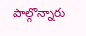పాల్గొన్నారు